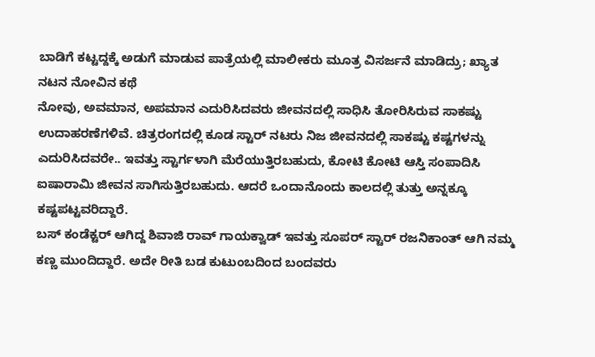ಬಾಡಿಗೆ ಕಟ್ಟದ್ದಕ್ಕೆ ಅಡುಗೆ ಮಾಡುವ ಪಾತ್ರೆಯಲ್ಲಿ ಮಾಲೀಕರು ಮೂತ್ರ ವಿಸರ್ಜನೆ ಮಾಡಿದ್ರು; ಖ್ಯಾತ ನಟನ ನೋವಿನ ಕಥೆ
ನೋವು, ಅವಮಾನ, ಅಪಮಾನ ಎದುರಿಸಿದವರು ಜೀವನದಲ್ಲಿ ಸಾಧಿಸಿ ತೋರಿಸಿರುವ ಸಾಕಷ್ಟು ಉದಾಹರಣೆಗಳಿವೆ. ಚಿತ್ರರಂಗದಲ್ಲಿ ಕೂಡ ಸ್ಟಾರ್ ನಟರು ನಿಜ ಜೀವನದಲ್ಲಿ ಸಾಕಷ್ಟು ಕಷ್ಟಗಳನ್ನು ಎದುರಿಸಿದವರೇ.. ಇವತ್ತು ಸ್ಟಾರ್ಗಳಾಗಿ ಮೆರೆಯುತ್ತಿರಬಹುದು, ಕೋಟಿ ಕೋಟಿ ಆಸ್ತಿ ಸಂಪಾದಿಸಿ ಐಷಾರಾಮಿ ಜೀವನ ಸಾಗಿಸುತ್ತಿರಬಹುದು. ಆದರೆ ಒಂದಾನೊಂದು ಕಾಲದಲ್ಲಿ ತುತ್ತು ಅನ್ನಕ್ಕೂ ಕಷ್ಟಪಟ್ಟವರಿದ್ದಾರೆ.
ಬಸ್ ಕಂಡೆಕ್ಟರ್ ಆಗಿದ್ದ ಶಿವಾಜಿ ರಾವ್ ಗಾಯಕ್ವಾಡ್ ಇವತ್ತು ಸೂಪರ್ ಸ್ಟಾರ್ ರಜನಿಕಾಂತ್ ಆಗಿ ನಮ್ಮ ಕಣ್ಣ ಮುಂದಿದ್ದಾರೆ. ಅದೇ ರೀತಿ ಬಡ ಕುಟುಂಬದಿಂದ ಬಂದವರು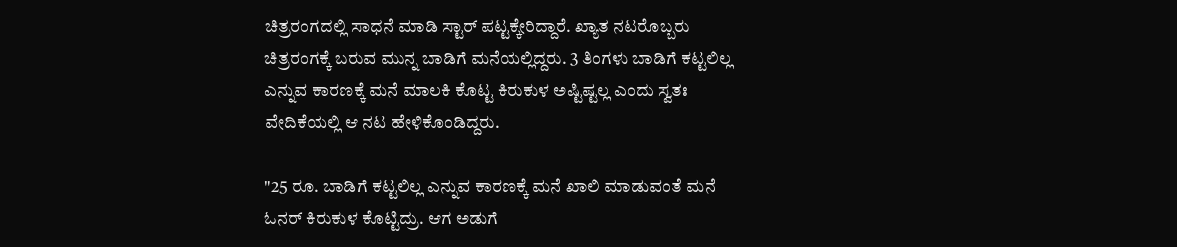ಚಿತ್ರರಂಗದಲ್ಲಿ ಸಾಧನೆ ಮಾಡಿ ಸ್ಟಾರ್ ಪಟ್ಟಕ್ಕೇರಿದ್ದಾರೆ. ಖ್ಯಾತ ನಟರೊಬ್ಬರು ಚಿತ್ರರಂಗಕ್ಕೆ ಬರುವ ಮುನ್ನ ಬಾಡಿಗೆ ಮನೆಯಲ್ಲಿದ್ದರು. 3 ತಿಂಗಳು ಬಾಡಿಗೆ ಕಟ್ಟಲಿಲ್ಲ ಎನ್ನುವ ಕಾರಣಕ್ಕೆ ಮನೆ ಮಾಲಕಿ ಕೊಟ್ಟ ಕಿರುಕುಳ ಅಷ್ಟಿಷ್ಟಲ್ಲ ಎಂದು ಸ್ವತಃ ವೇದಿಕೆಯಲ್ಲಿ ಆ ನಟ ಹೇಳಿಕೊಂಡಿದ್ದರು.

"25 ರೂ. ಬಾಡಿಗೆ ಕಟ್ಟಲಿಲ್ಲ ಎನ್ನುವ ಕಾರಣಕ್ಕೆ ಮನೆ ಖಾಲಿ ಮಾಡುವಂತೆ ಮನೆ ಓನರ್ ಕಿರುಕುಳ ಕೊಟ್ಟಿದ್ರು. ಆಗ ಅಡುಗೆ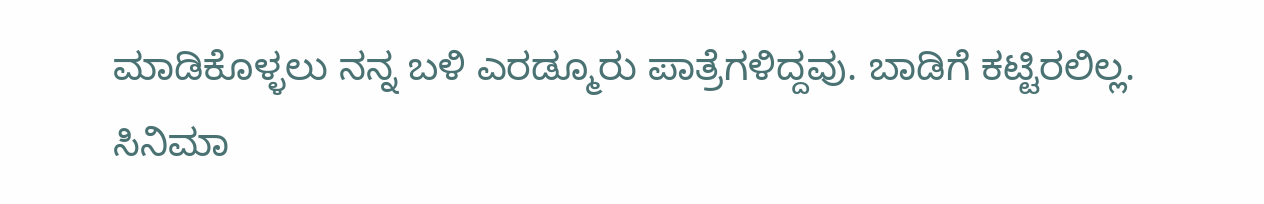ಮಾಡಿಕೊಳ್ಳಲು ನನ್ನ ಬಳಿ ಎರಡ್ಮೂರು ಪಾತ್ರೆಗಳಿದ್ದವು. ಬಾಡಿಗೆ ಕಟ್ಟಿರಲಿಲ್ಲ. ಸಿನಿಮಾ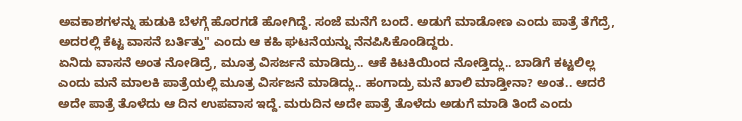ಅವಕಾಶಗಳನ್ನು ಹುಡುಕಿ ಬೆಳಗ್ಗೆ ಹೊರಗಡೆ ಹೋಗಿದ್ದೆ. ಸಂಜೆ ಮನೆಗೆ ಬಂದೆ. ಅಡುಗೆ ಮಾಡೋಣ ಎಂದು ಪಾತ್ರೆ ತೆಗೆದ್ರೆ, ಅದರಲ್ಲಿ ಕೆಟ್ಟ ವಾಸನೆ ಬರ್ತಿತ್ತು" ಎಂದು ಆ ಕಹಿ ಘಟನೆಯನ್ನು ನೆನಪಿಸಿಕೊಂಡಿದ್ದರು.
ಏನಿದು ವಾಸನೆ ಅಂತ ನೋಡಿದ್ರೆ, ಮೂತ್ರ ವಿಸರ್ಜನೆ ಮಾಡಿದ್ರು.. ಆಕೆ ಕಿಟಕಿಯಿಂದ ನೋಡ್ತಿದ್ಲು.. ಬಾಡಿಗೆ ಕಟ್ಟಲಿಲ್ಲ ಎಂದು ಮನೆ ಮಾಲಕಿ ಪಾತ್ರೆಯಲ್ಲಿ ಮೂತ್ರ ವಿರ್ಸಜನೆ ಮಾಡಿದ್ಲು.. ಹಂಗಾದ್ರು ಮನೆ ಖಾಲಿ ಮಾಡ್ತೀನಾ? ಅಂತ.. ಆದರೆ ಅದೇ ಪಾತ್ರೆ ತೊಳೆದು ಆ ದಿನ ಉಪವಾಸ ಇದ್ದೆ. ಮರುದಿನ ಅದೇ ಪಾತ್ರೆ ತೊಳೆದು ಅಡುಗೆ ಮಾಡಿ ತಿಂದೆ ಎಂದು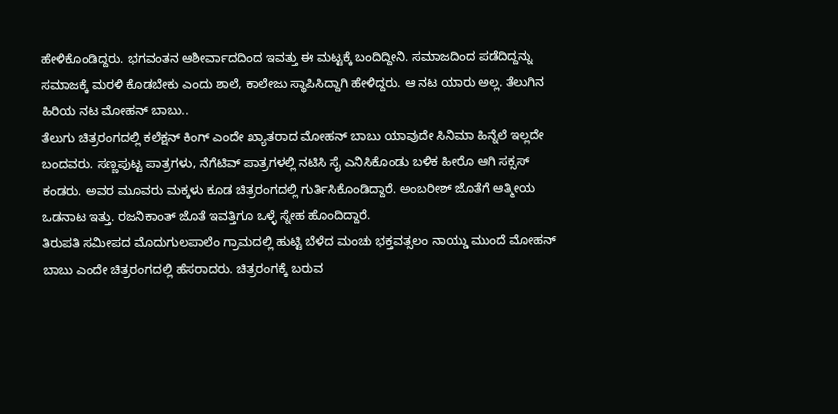ಹೇಳಿಕೊಂಡಿದ್ದರು. ಭಗವಂತನ ಆಶೀರ್ವಾದದಿಂದ ಇವತ್ತು ಈ ಮಟ್ಟಕ್ಕೆ ಬಂದಿದ್ದೀನಿ. ಸಮಾಜದಿಂದ ಪಡೆದಿದ್ದನ್ನು ಸಮಾಜಕ್ಕೆ ಮರಳಿ ಕೊಡಬೇಕು ಎಂದು ಶಾಲೆ, ಕಾಲೇಜು ಸ್ಥಾಪಿಸಿದ್ದಾಗಿ ಹೇಳಿದ್ದರು. ಆ ನಟ ಯಾರು ಅಲ್ಲ. ತೆಲುಗಿನ ಹಿರಿಯ ನಟ ಮೋಹನ್ ಬಾಬು..
ತೆಲುಗು ಚಿತ್ರರಂಗದಲ್ಲಿ ಕಲೆಕ್ಷನ್ ಕಿಂಗ್ ಎಂದೇ ಖ್ಯಾತರಾದ ಮೋಹನ್ ಬಾಬು ಯಾವುದೇ ಸಿನಿಮಾ ಹಿನ್ನೆಲೆ ಇಲ್ಲದೇ ಬಂದವರು. ಸಣ್ಣಪುಟ್ಟ ಪಾತ್ರಗಳು, ನೆಗೆಟಿವ್ ಪಾತ್ರಗಳಲ್ಲಿ ನಟಿಸಿ ಸೈ ಎನಿಸಿಕೊಂಡು ಬಳಿಕ ಹೀರೊ ಆಗಿ ಸಕ್ಸಸ್ ಕಂಡರು. ಅವರ ಮೂವರು ಮಕ್ಕಳು ಕೂಡ ಚಿತ್ರರಂಗದಲ್ಲಿ ಗುರ್ತಿಸಿಕೊಂಡಿದ್ದಾರೆ. ಅಂಬರೀಶ್ ಜೊತೆಗೆ ಆತ್ಮೀಯ ಒಡನಾಟ ಇತ್ತು. ರಜನಿಕಾಂತ್ ಜೊತೆ ಇವತ್ತಿಗೂ ಒಳ್ಳೆ ಸ್ನೇಹ ಹೊಂದಿದ್ದಾರೆ.
ತಿರುಪತಿ ಸಮೀಪದ ಮೊದುಗುಲಪಾಲೆಂ ಗ್ರಾಮದಲ್ಲಿ ಹುಟ್ಟಿ ಬೆಳೆದ ಮಂಚು ಭಕ್ತವತ್ಸಲಂ ನಾಯ್ಡು ಮುಂದೆ ಮೋಹನ್ ಬಾಬು ಎಂದೇ ಚಿತ್ರರಂಗದಲ್ಲಿ ಹೆಸರಾದರು. ಚಿತ್ರರಂಗಕ್ಕೆ ಬರುವ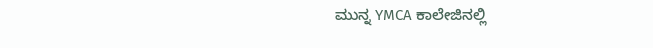ಮುನ್ನ YMCA ಕಾಲೇಜಿನಲ್ಲಿ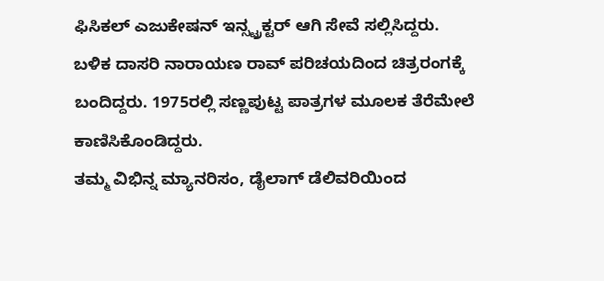ಫಿಸಿಕಲ್ ಎಜುಕೇಷನ್ ಇನ್ಸ್ಟ್ರಕ್ಟರ್ ಆಗಿ ಸೇವೆ ಸಲ್ಲಿಸಿದ್ದರು. ಬಳಿಕ ದಾಸರಿ ನಾರಾಯಣ ರಾವ್ ಪರಿಚಯದಿಂದ ಚಿತ್ರರಂಗಕ್ಕೆ ಬಂದಿದ್ದರು. 1975ರಲ್ಲಿ ಸಣ್ಣಪುಟ್ಟ ಪಾತ್ರಗಳ ಮೂಲಕ ತೆರೆಮೇಲೆ ಕಾಣಿಸಿಕೊಂಡಿದ್ದರು.
ತಮ್ಮ ವಿಭಿನ್ನ ಮ್ಯಾನರಿಸಂ, ಡೈಲಾಗ್ ಡೆಲಿವರಿಯಿಂದ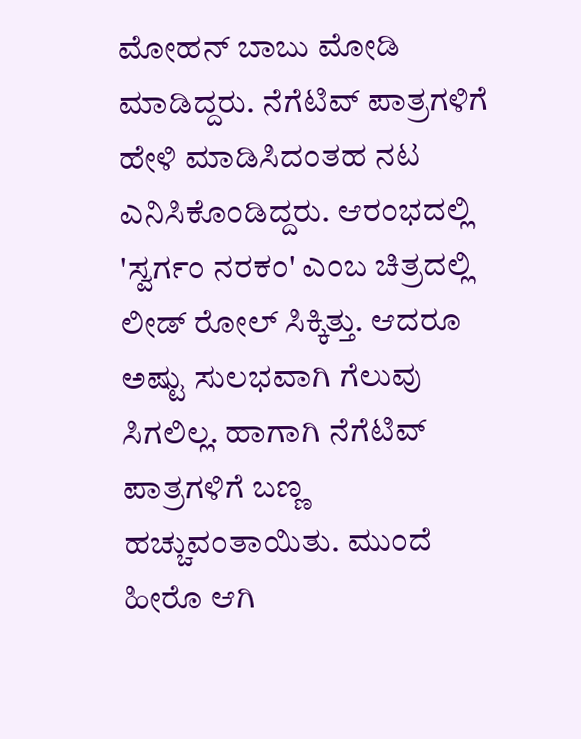ಮೋಹನ್ ಬಾಬು ಮೋಡಿ ಮಾಡಿದ್ದರು. ನೆಗೆಟಿವ್ ಪಾತ್ರಗಳಿಗೆ ಹೇಳಿ ಮಾಡಿಸಿದಂತಹ ನಟ ಎನಿಸಿಕೊಂಡಿದ್ದರು. ಆರಂಭದಲ್ಲಿ 'ಸ್ವರ್ಗಂ ನರಕಂ' ಎಂಬ ಚಿತ್ರದಲ್ಲಿ ಲೀಡ್ ರೋಲ್ ಸಿಕ್ಕಿತ್ತು. ಆದರೂ ಅಷ್ಟು ಸುಲಭವಾಗಿ ಗೆಲುವು ಸಿಗಲಿಲ್ಲ. ಹಾಗಾಗಿ ನೆಗೆಟಿವ್ ಪಾತ್ರಗಳಿಗೆ ಬಣ್ಣ ಹಚ್ಚುವಂತಾಯಿತು. ಮುಂದೆ ಹೀರೊ ಆಗಿ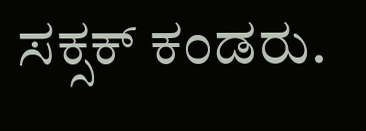ಸಕ್ಸಕ್ ಕಂಡರು.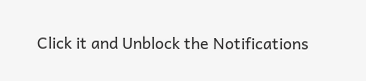Click it and Unblock the Notifications